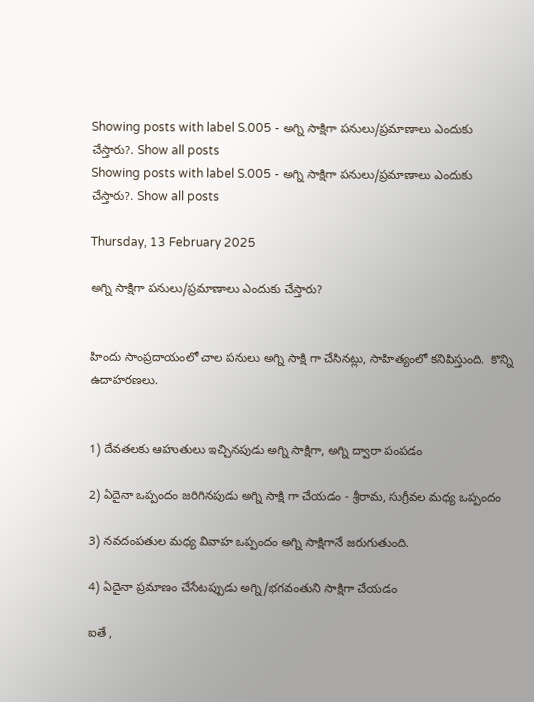Showing posts with label S.005 - అగ్ని సాక్షిగా పనులు/ప్రమాణాలు ఎందుకు చేస్తారు?. Show all posts
Showing posts with label S.005 - అగ్ని సాక్షిగా పనులు/ప్రమాణాలు ఎందుకు చేస్తారు?. Show all posts

Thursday, 13 February 2025

అగ్ని సాక్షిగా పనులు/ప్రమాణాలు ఎందుకు చేస్తారు?


హిందు సాంప్రదాయంలో చాల పనులు అగ్ని సాక్షి గా చేసినట్లు, సాహిత్యంలో కనిపిస్తుంది.  కొన్ని ఉదాహరణలు.


1) దేవతలకు ఆహుతులు ఇచ్చినపుడు అగ్ని సాక్షిగా, అగ్ని ద్వారా పంపడం

2) ఏదైనా ఒప్పందం జరిగినపుడు అగ్ని సాక్షి గా చేయడం - శ్రీరామ, సుగ్రీవల మధ్య ఒప్పందం

3) నవదంపతుల మధ్య వివాహ ఒప్పందం అగ్ని సాక్షిగానే జరుగుతుంది.

4) ఏదైనా ప్రమాణం చేసేటప్పుడు అగ్ని/భగవంతుని సాక్షిగా చేయడం

ఐతే ,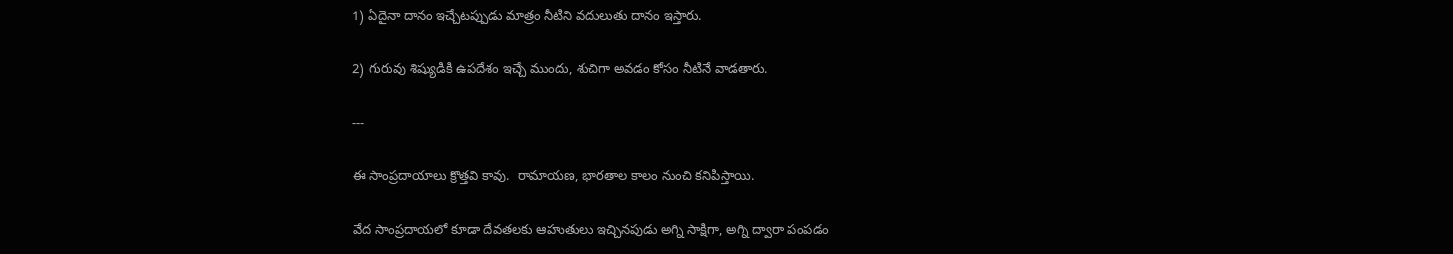1) ఏదైనా దానం ఇచ్చేటప్పుడు మాత్రం నీటిని వదులుతు దానం ఇస్తారు.

2) గురువు శిష్యుడికి ఉపదేశం ఇచ్చే ముందు, శుచిగా అవడం కోసం నీటినే వాడతారు.

---

ఈ సాంప్రదాయాలు క్రొత్తవి కావు.  రామాయణ, భారతాల కాలం నుంచి కనిపిస్తాయి.

వేద సాంప్రదాయలో కూడా దేవతలకు ఆహుతులు ఇచ్చినపుడు అగ్ని సాక్షిగా, అగ్ని ద్వారా పంపడం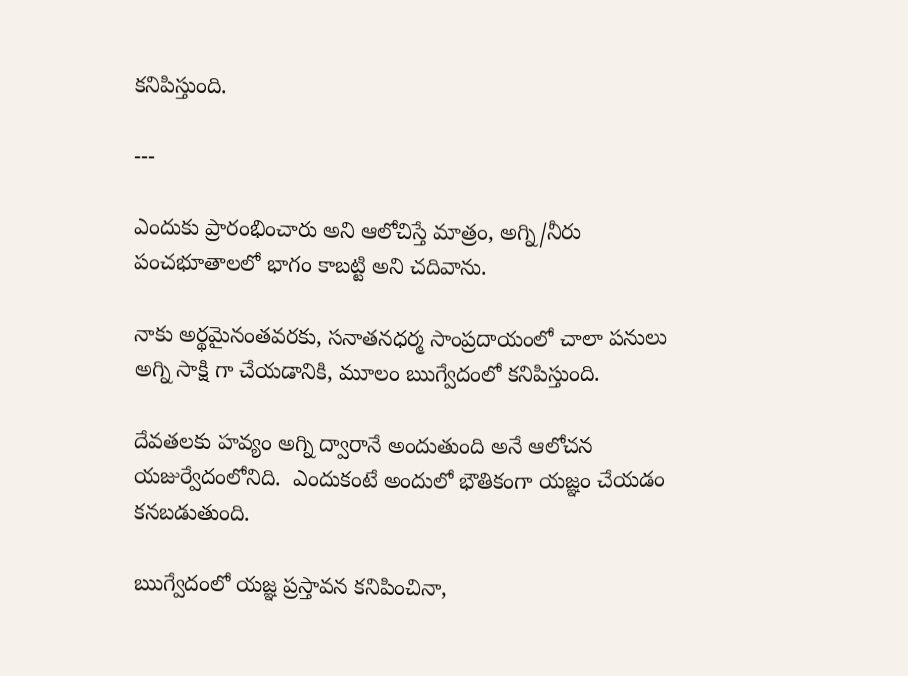కనిపిస్తుంది.

---

ఎందుకు ప్రారంభించారు అని ఆలోచిస్తే మాత్రం, అగ్ని/నీరు పంచభూతాలలో భాగం కాబట్టి అని చదివాను.

నాకు అర్థమైనంతవరకు, సనాతనధర్మ సాంప్రదాయంలో చాలా పనులు అగ్ని సాక్షి గా చేయడానికి, మూలం ఋగ్వేదంలో కనిపిస్తుంది.

దేవతలకు హవ్యం అగ్ని ద్వారానే అందుతుంది అనే ఆలోచన యజుర్వేదంలోనిది.  ఎందుకంటే అందులో భౌతికంగా యజ్ఞం చేయడం కనబడుతుంది.

ఋగ్వేదంలో యజ్ఞ ప్రస్తావన కనిపించినా,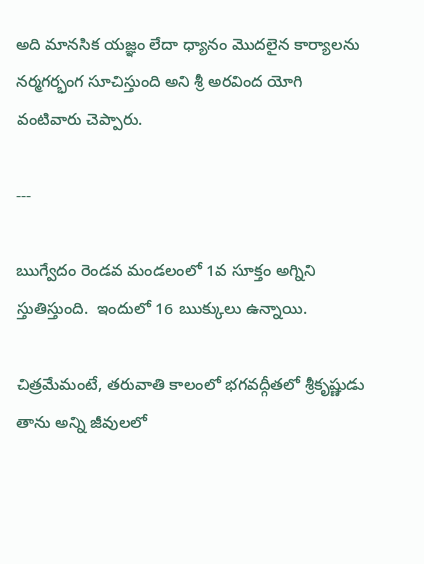అది మానసిక యజ్ఞం లేదా ధ్యానం మొదలైన కార్యాలను నర్మగర్భంగ సూచిస్తుంది అని శ్రీ అరవింద యోగి వంటివారు చెప్పారు.

---

ఋగ్వేదం రెండవ మండలంలో 1వ సూక్తం అగ్నిని స్తుతిస్తుంది.  ఇందులో 16 ఋక్కులు ఉన్నాయి.

చిత్రమేమంటే, తరువాతి కాలంలో భగవద్గీతలో శ్రీకృష్ణుడు తాను అన్ని జీవులలో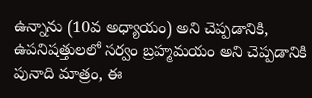ఉన్నాను (10వ అధ్యాయం) అని చెప్పడానికి, ఉపనిషత్తులలో సర్వం బ్రహ్మమయం అని చెప్పడానికి పునాది మాత్రం, ఈ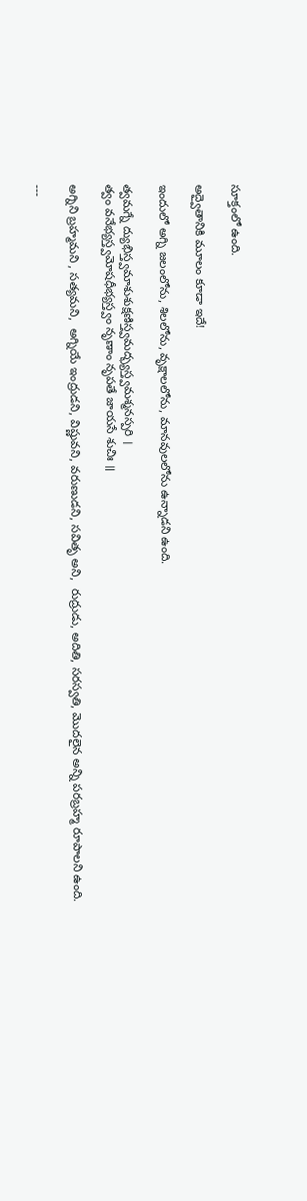సూక్తంలో ఉంది.

అద్వైతానికి మూలం కూడా ఇదే!

ఇందులో అగ్ని జలంలోను, శిలలోను, వృక్షాలలోను, మానవులలోను ఉన్నాడని ఉంది.

త్వమగ్నే ద్యుభిస్త్వమాశుశుక్షణిస్త్వమద్భ్యస్త్వమశ్మనస్పరి ।
త్వం వనేభ్యస్త్వమోషధీభ్యస్త్వం నృణాం నృపతే జాయసే శుచిః ॥

అగ్నిని బ్రహ్మమని , సత్యమని,  అగ్నియే ఇంద్రుడని, విష్ణువని, వరుణుడని, సవితృ అని,  రుద్రుడు, అదితి, సరస్వతి, మొదలైన అన్ని పరబ్రహ్మ రూపాలని ఉంది.

---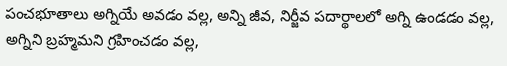పంచభూతాలు అగ్నియే అవడం వల్ల, అన్ని జీవ, నిర్జీవ పదార్థాలలో అగ్ని ఉండడం వల్ల,
అగ్నిని బ్రహ్మమని గ్రహించడం వల్ల,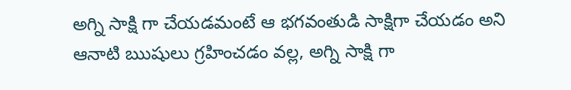అగ్ని సాక్షి గా చేయడమంటే ఆ భగవంతుడి సాక్షిగా చేయడం అని ఆనాటి ఋషులు గ్రహించడం వల్ల, అగ్ని సాక్షి గా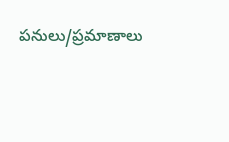పనులు/ప్రమాణాలు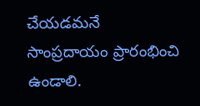చేయడమనే సాంప్రదాయం ప్రారంభించి ఉండాలి.